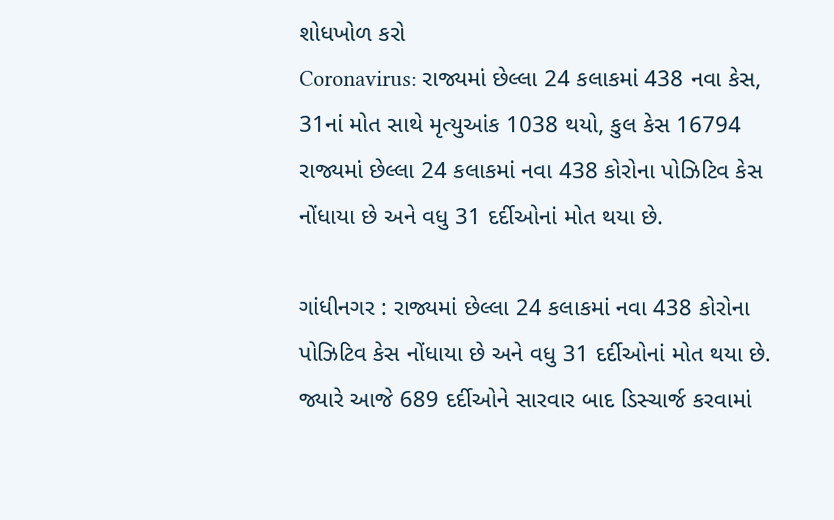શોધખોળ કરો
Coronavirus: રાજ્યમાં છેલ્લા 24 કલાકમાં 438 નવા કેસ, 31નાં મોત સાથે મૃત્યુઆંક 1038 થયો, કુલ કેસ 16794
રાજ્યમાં છેલ્લા 24 કલાકમાં નવા 438 કોરોના પોઝિટિવ કેસ નોંધાયા છે અને વધુ 31 દર્દીઓનાં મોત થયા છે.

ગાંધીનગર : રાજ્યમાં છેલ્લા 24 કલાકમાં નવા 438 કોરોના પોઝિટિવ કેસ નોંધાયા છે અને વધુ 31 દર્દીઓનાં મોત થયા છે. જ્યારે આજે 689 દર્દીઓને સારવાર બાદ ડિસ્ચાર્જ કરવામાં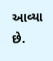આવ્યા છે.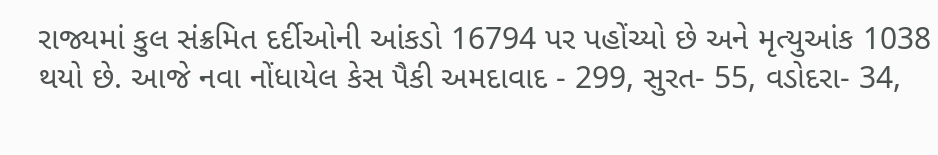રાજ્યમાં કુલ સંક્રમિત દર્દીઓની આંકડો 16794 પર પહોંચ્યો છે અને મૃત્યુઆંક 1038 થયો છે. આજે નવા નોંધાયેલ કેસ પૈકી અમદાવાદ - 299, સુરત- 55, વડોદરા- 34,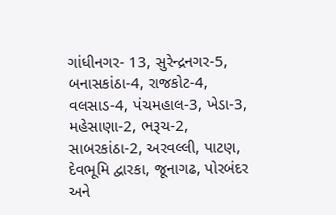ગાંધીનગર- 13, સુરેન્દ્રનગર-5, બનાસકાંઠા-4, રાજકોટ-4, વલસાડ-4, પંચમહાલ-3, ખેડા-3, મહેસાણા-2, ભરૂચ-2, સાબરકાંઠા-2, અરવલ્લી, પાટણ, દેવભૂમિ દ્વારકા, જૂનાગઢ, પોરબંદર અને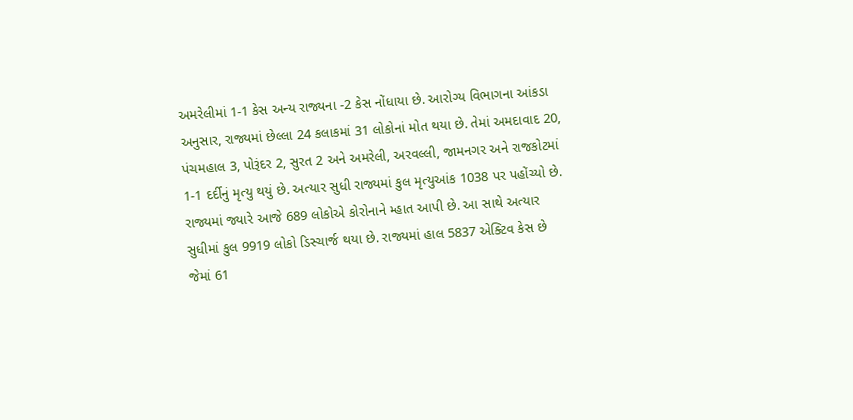અમરેલીમાં 1-1 કેસ અન્ય રાજ્યના -2 કેસ નોંધાયા છે. આરોગ્ય વિભાગના આંકડા અનુસાર, રાજ્યમાં છેલ્લા 24 કલાકમાં 31 લોકોનાં મોત થયા છે. તેમાં અમદાવાદ 20, પંચમહાલ 3, પોરૂંદર 2, સુરત 2 અને અમરેલી, અરવલ્લી, જામનગર અને રાજકોટમાં 1-1 દર્દીનું મૃત્યુ થયું છે. અત્યાર સુધી રાજ્યમાં કુલ મૃત્યુઆંક 1038 પર પહોંચ્યો છે. રાજ્યમાં જ્યારે આજે 689 લોકોએ કોરોનાને મ્હાત આપી છે. આ સાથે અત્યાર સુધીમાં કુલ 9919 લોકો ડિસ્ચાર્જ થયા છે. રાજ્યમાં હાલ 5837 એક્ટિવ કેસ છે જેમાં 61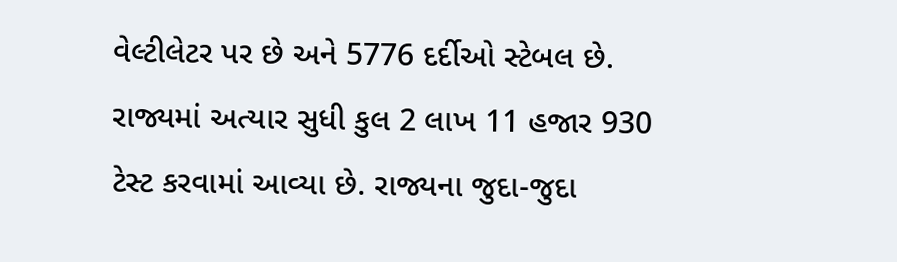વેલ્ટીલેટર પર છે અને 5776 દર્દીઓ સ્ટેબલ છે. રાજ્યમાં અત્યાર સુધી કુલ 2 લાખ 11 હજાર 930 ટેસ્ટ કરવામાં આવ્યા છે. રાજ્યના જુદા-જુદા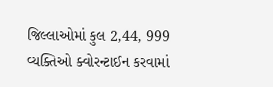જિલ્લાઓમાં કુલ 2,44, 999 વ્યક્તિઓ ક્વોરન્ટાઈન કરવામાં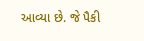આવ્યા છે. જે પૈકી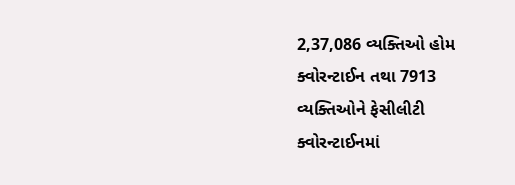2,37,086 વ્યક્તિઓ હોમ ક્વોરન્ટાઈન તથા 7913 વ્યક્તિઓને ફેસીલીટી ક્વોરન્ટાઈનમાં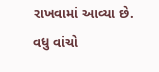રાખવામાં આવ્યા છે.
વધુ વાંચો